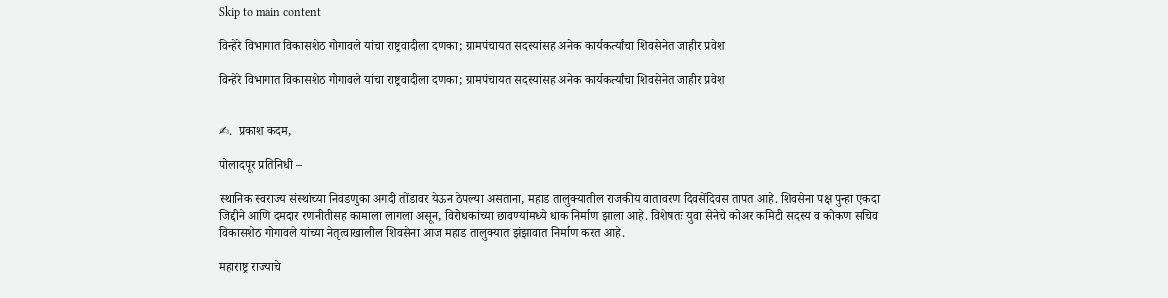Skip to main content

विन्हेरे विभागात विकासशेठ गोगावले यांचा राष्ट्रवादीला दणका; ग्रामपंचायत सदस्यांसह अनेक कार्यकर्त्यांचा शिवसेनेत जाहीर प्रवेश

विन्हेरे विभागात विकासशेठ गोगावले यांचा राष्ट्रवादीला दणका; ग्रामपंचायत सदस्यांसह अनेक कार्यकर्त्यांचा शिवसेनेत जाहीर प्रवेश


✍.  प्रकाश कदम,

पोलादपूर प्रतिनिधी –

स्थानिक स्वराज्य संस्थांच्या निवडणुका अगदी तोंडावर येऊन ठेपल्या असताना, महाड तालुक्यातील राजकीय वातावरण दिवसेंदिवस तापत आहे. शिवसेना पक्ष पुन्हा एकदा जिद्दीने आणि दमदार रणनीतीसह कामाला लागला असून, विरोधकांच्या छावण्यांमध्ये धाक निर्माण झाला आहे. विशेषतः युवा सेनेचे कोअर कमिटी सदस्य व कोकण सचिव विकासशेठ गोगावले यांच्या नेतृत्वाखालील शिवसेना आज महाड तालुक्यात झंझावात निर्माण करत आहे.

महाराष्ट्र राज्याचे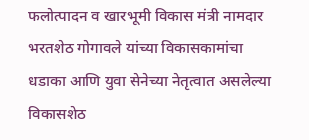फलोत्पादन व खारभूमी विकास मंत्री नामदार भरतशेठ गोगावले यांच्या विकासकामांचा धडाका आणि युवा सेनेच्या नेतृत्वात असलेल्या विकासशेठ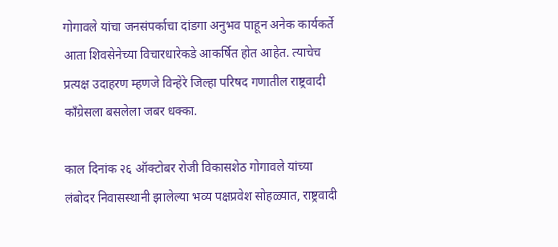गोगावले यांचा जनसंपर्काचा दांडगा अनुभव पाहून अनेक कार्यकर्ते आता शिवसेनेच्या विचारधारेकडे आकर्षित होत आहेत. त्याचेच प्रत्यक्ष उदाहरण म्हणजे विन्हेरे जिल्हा परिषद गणातील राष्ट्रवादी काँग्रेसला बसलेला जबर धक्का.

काल दिनांक २६ ऑक्टोबर रोजी विकासशेठ गोगावले यांच्या लंबोदर निवासस्थानी झालेल्या भव्य पक्षप्रवेश सोहळ्यात, राष्ट्रवादी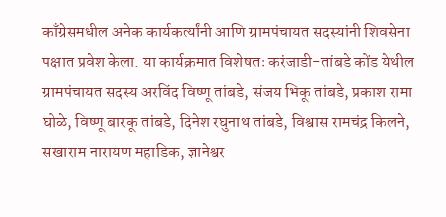काँग्रेसमधील अनेक कार्यकर्त्यांनी आणि ग्रामपंचायत सदस्यांनी शिवसेना पक्षात प्रवेश केला. या कार्यक्रमात विशेषतः करंजाडी-तांबडे कोंड येथील ग्रामपंचायत सदस्य अरविंद विष्णू तांबडे, संजय भिकू तांबडे, प्रकाश रामा घोळे, विष्णू बारकू तांबडे, दिनेश रघुनाथ तांबडे, विश्वास रामचंद्र किलने, सखाराम नारायण महाडिक, ज्ञानेश्वर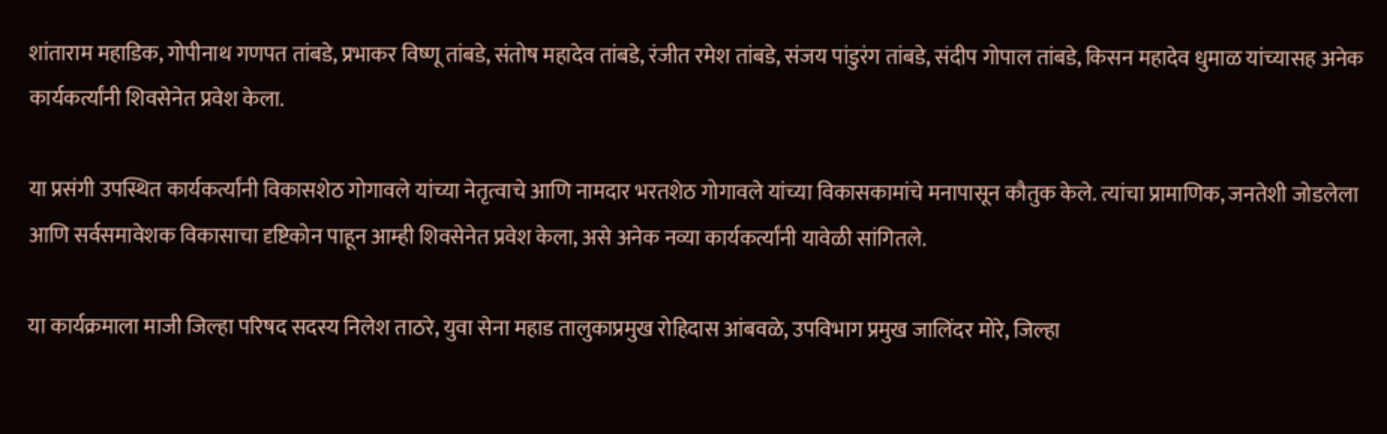शांताराम महाडिक, गोपीनाथ गणपत तांबडे, प्रभाकर विष्णू तांबडे, संतोष महादेव तांबडे, रंजीत रमेश तांबडे, संजय पांडुरंग तांबडे, संदीप गोपाल तांबडे, किसन महादेव धुमाळ यांच्यासह अनेक कार्यकर्त्यांनी शिवसेनेत प्रवेश केला.

या प्रसंगी उपस्थित कार्यकर्त्यांनी विकासशेठ गोगावले यांच्या नेतृत्वाचे आणि नामदार भरतशेठ गोगावले यांच्या विकासकामांचे मनापासून कौतुक केले. त्यांचा प्रामाणिक, जनतेशी जोडलेला आणि सर्वसमावेशक विकासाचा दृष्टिकोन पाहून आम्ही शिवसेनेत प्रवेश केला, असे अनेक नव्या कार्यकर्त्यांनी यावेळी सांगितले.

या कार्यक्रमाला माजी जिल्हा परिषद सदस्य निलेश ताठरे, युवा सेना महाड तालुकाप्रमुख रोहिदास आंबवळे, उपविभाग प्रमुख जालिंदर मोरे, जिल्हा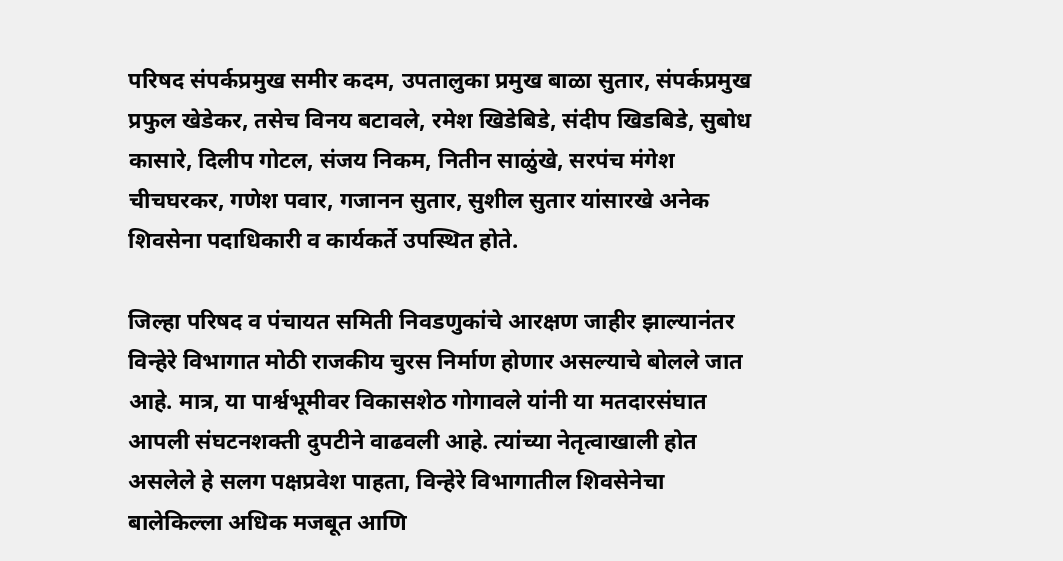परिषद संपर्कप्रमुख समीर कदम, उपतालुका प्रमुख बाळा सुतार, संपर्कप्रमुख प्रफुल खेडेकर, तसेच विनय बटावले, रमेश खिडेबिडे, संदीप खिडबिडे, सुबोध कासारे, दिलीप गोटल, संजय निकम, नितीन साळुंखे, सरपंच मंगेश चीचघरकर, गणेश पवार, गजानन सुतार, सुशील सुतार यांसारखे अनेक शिवसेना पदाधिकारी व कार्यकर्ते उपस्थित होते.

जिल्हा परिषद व पंचायत समिती निवडणुकांचे आरक्षण जाहीर झाल्यानंतर विन्हेरे विभागात मोठी राजकीय चुरस निर्माण होणार असल्याचे बोलले जात आहे. मात्र, या पार्श्वभूमीवर विकासशेठ गोगावले यांनी या मतदारसंघात आपली संघटनशक्ती दुपटीने वाढवली आहे. त्यांच्या नेतृत्वाखाली होत असलेले हे सलग पक्षप्रवेश पाहता, विन्हेरे विभागातील शिवसेनेचा बालेकिल्ला अधिक मजबूत आणि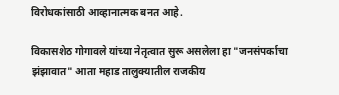विरोधकांसाठी आव्हानात्मक बनत आहे.

विकासशेठ गोगावले यांच्या नेतृत्वात सुरू असलेला हा "जनसंपर्काचा झंझावात" आता महाड तालुक्यातील राजकीय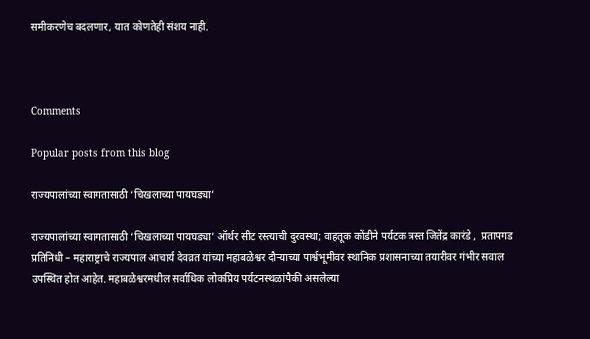समीकरणेच बदलणार, यात कोणतेही संशय नाही.



Comments

Popular posts from this blog

राज्यपालांच्या स्वागतासाठी ‘चिखलाच्या पायघड्या’

राज्यपालांच्या स्वागतासाठी ‘चिखलाच्या पायघड्या’ ऑर्थर सीट रस्त्याची दुरवस्था; वाहतूक कोंडीने पर्यटक त्रस्त जितेंद्र कारंडे ,  प्रतापगड प्रतिनिधी – महाराष्ट्राचे राज्यपाल आचार्य देवव्रत यांच्या महाबळेश्वर दौऱ्याच्या पार्श्वभूमीवर स्थानिक प्रशासनाच्या तयारीवर गंभीर सवाल उपस्थित होत आहेत. महाबळेश्वरमधील सर्वाधिक लोकप्रिय पर्यटनस्थळांपैकी असलेल्या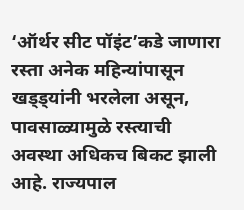‘ऑर्थर सीट पॉइंट’कडे जाणारा रस्ता अनेक महिन्यांपासून खड्ड्यांनी भरलेला असून, पावसाळ्यामुळे रस्त्याची अवस्था अधिकच बिकट झाली आहे. राज्यपाल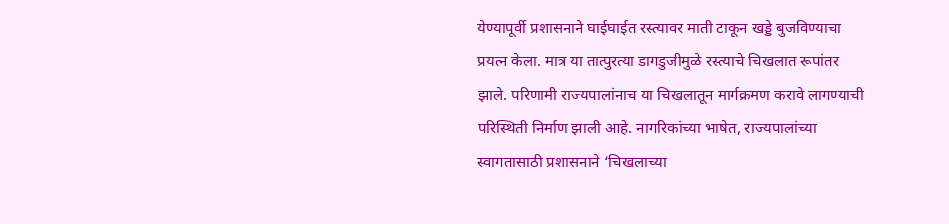येण्यापूर्वी प्रशासनाने घाईघाईत रस्त्यावर माती टाकून खड्डे बुजविण्याचा प्रयत्न केला. मात्र या तात्पुरत्या डागडुजीमुळे रस्त्याचे चिखलात रूपांतर झाले. परिणामी राज्यपालांनाच या चिखलातून मार्गक्रमण करावे लागण्याची परिस्थिती निर्माण झाली आहे. नागरिकांच्या भाषेत, राज्यपालांच्या स्वागतासाठी प्रशासनाने ‘चिखलाच्या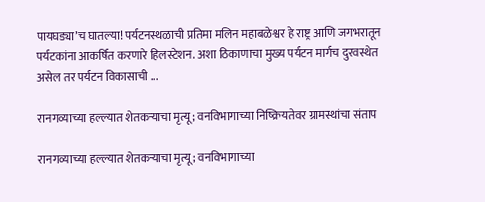पायघड्या’च घातल्या! पर्यटनस्थळाची प्रतिमा मलिन महाबळेश्वर हे राष्ट्र आणि जगभरातून पर्यटकांना आकर्षित करणारे हिलस्टेशन. अशा ठिकाणाचा मुख्य पर्यटन मार्गच दुरवस्थेत असेल तर पर्यटन विकासाची ...

रानगव्याच्या हल्ल्यात शेतकऱ्याचा मृत्यू; वनविभागाच्या निष्क्रियतेवर ग्रामस्थांचा संताप

रानगव्याच्या हल्ल्यात शेतकऱ्याचा मृत्यू; वनविभागाच्या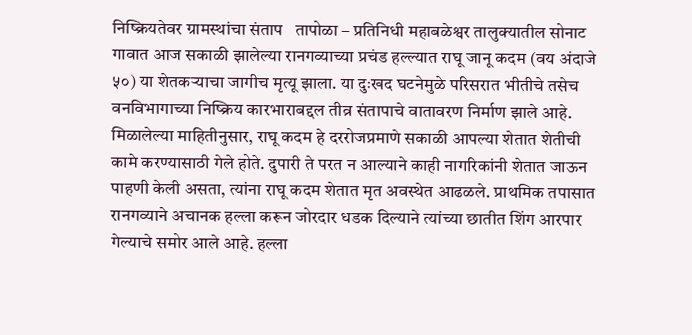निष्क्रियतेवर ग्रामस्थांचा संताप   तापोळा – प्रतिनिधी महाबळेश्वर तालुक्यातील सोनाट गावात आज सकाळी झालेल्या रानगव्याच्या प्रचंड हल्ल्यात राघू जानू कदम (वय अंदाजे ५०) या शेतकऱ्याचा जागीच मृत्यू झाला. या दुःखद घटनेमुळे परिसरात भीतीचे तसेच वनविभागाच्या निष्क्रिय कारभाराबद्दल तीव्र संतापाचे वातावरण निर्माण झाले आहे. मिळालेल्या माहितीनुसार, राघू कदम हे दररोजप्रमाणे सकाळी आपल्या शेतात शेतीची कामे करण्यासाठी गेले होते. दुपारी ते परत न आल्याने काही नागरिकांनी शेतात जाऊन पाहणी केली असता, त्यांना राघू कदम शेतात मृत अवस्थेत आढळले. प्राथमिक तपासात रानगव्याने अचानक हल्ला करून जोरदार धडक दिल्याने त्यांच्या छातीत शिंग आरपार गेल्याचे समोर आले आहे. हल्ला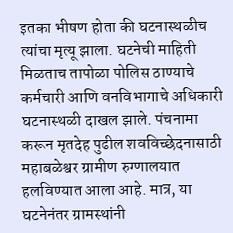इतका भीषण होता की घटनास्थळीच त्यांचा मृत्यू झाला. घटनेची माहिती मिळताच तापोळा पोलिस ठाण्याचे कर्मचारी आणि वनविभागाचे अधिकारी घटनास्थळी दाखल झाले. पंचनामा करून मृतदेह पुढील शवविच्छेदनासाठी महाबळेश्वर ग्रामीण रुग्णालयात हलविण्यात आला आहे. मात्र, या घटनेनंतर ग्रामस्थांनी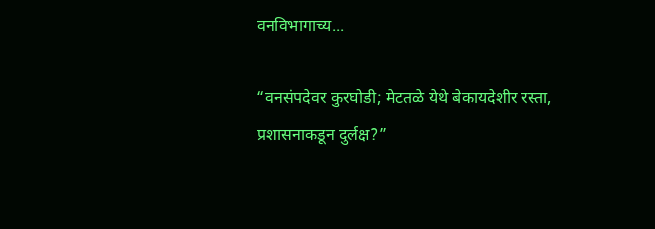वनविभागाच्य...

“वनसंपदेवर कुरघोडी; मेटतळे येथे बेकायदेशीर रस्ता, प्रशासनाकडून दुर्लक्ष?”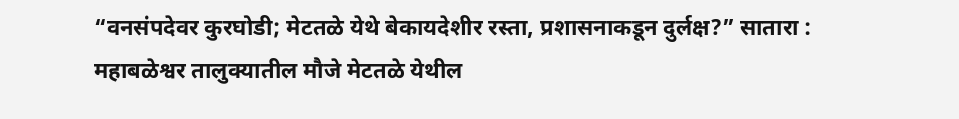“वनसंपदेवर कुरघोडी; मेटतळे येथे बेकायदेशीर रस्ता, प्रशासनाकडून दुर्लक्ष?” सातारा : महाबळेश्वर तालुक्यातील मौजे मेटतळे येथील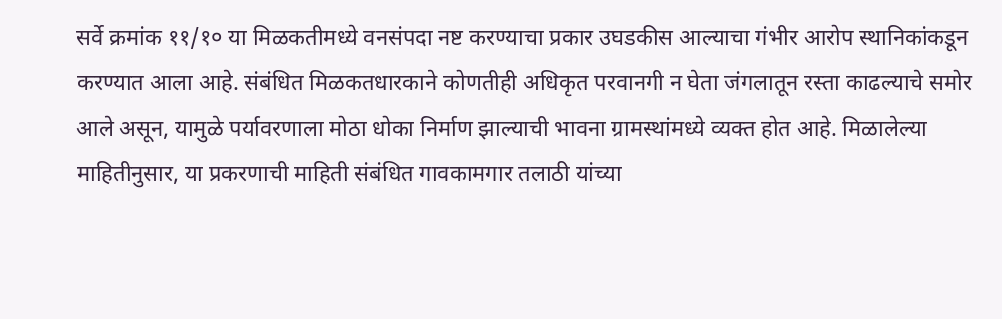सर्वे क्रमांक ११/१० या मिळकतीमध्ये वनसंपदा नष्ट करण्याचा प्रकार उघडकीस आल्याचा गंभीर आरोप स्थानिकांकडून करण्यात आला आहे. संबंधित मिळकतधारकाने कोणतीही अधिकृत परवानगी न घेता जंगलातून रस्ता काढल्याचे समोर आले असून, यामुळे पर्यावरणाला मोठा धोका निर्माण झाल्याची भावना ग्रामस्थांमध्ये व्यक्त होत आहे. मिळालेल्या माहितीनुसार, या प्रकरणाची माहिती संबंधित गावकामगार तलाठी यांच्या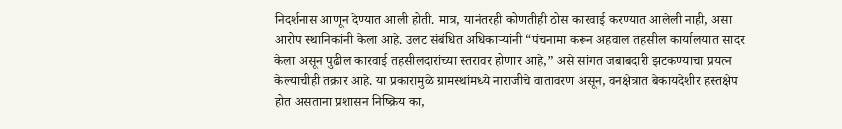निदर्शनास आणून देण्यात आली होती. मात्र, यानंतरही कोणतीही ठोस कारवाई करण्यात आलेली नाही, असा आरोप स्थानिकांनी केला आहे. उलट संबंधित अधिकाऱ्यांनी “पंचनामा करून अहवाल तहसील कार्यालयात सादर केला असून पुढील कारवाई तहसीलदारांच्या स्तरावर होणार आहे,” असे सांगत जबाबदारी झटकण्याचा प्रयत्न केल्याचीही तक्रार आहे. या प्रकारामुळे ग्रामस्थांमध्ये नाराजीचे वातावरण असून, वनक्षेत्रात बेकायदेशीर हस्तक्षेप होत असताना प्रशासन निष्क्रिय का,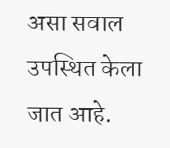असा सवाल उपस्थित केला जात आहे.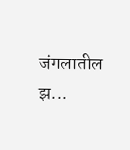जंगलातील झ...